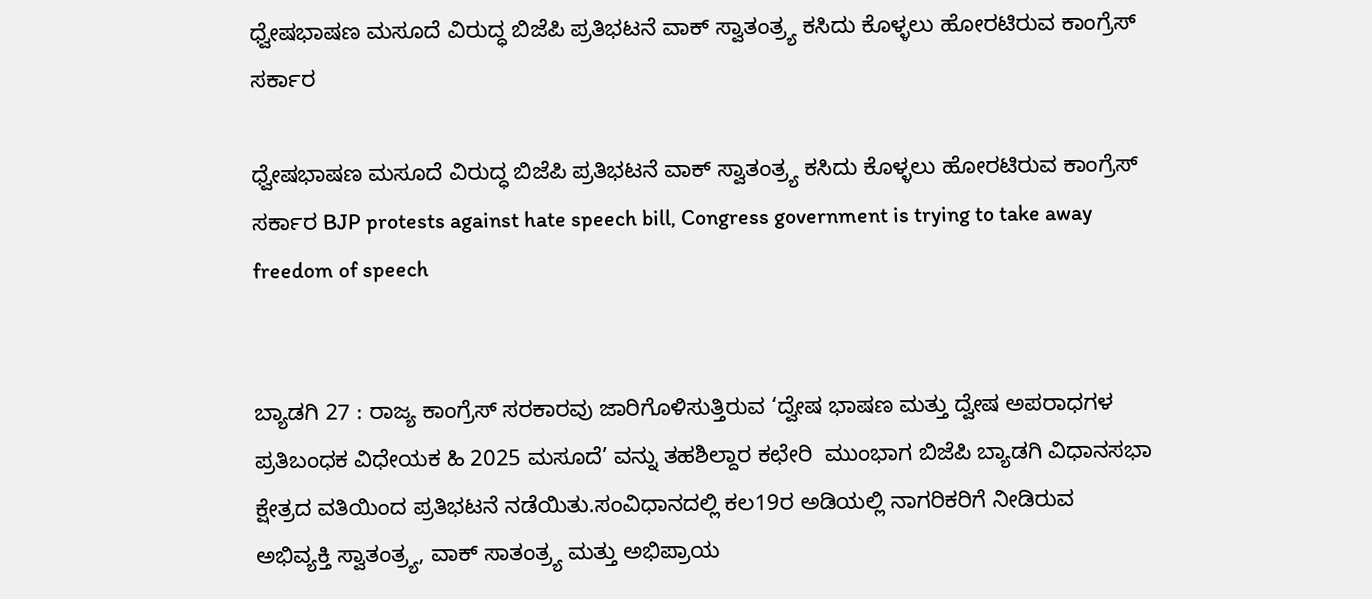ಧ್ವೇಷಭಾಷಣ ಮಸೂದೆ ವಿರುದ್ಧ ಬಿಜೆಪಿ ಪ್ರತಿಭಟನೆ ವಾಕ್ ಸ್ವಾತಂತ್ರ್ಯ ಕಸಿದು ಕೊಳ್ಳಲು ಹೋರಟಿರುವ ಕಾಂಗ್ರೆಸ್ ಸರ್ಕಾರ

ಧ್ವೇಷಭಾಷಣ ಮಸೂದೆ ವಿರುದ್ಧ ಬಿಜೆಪಿ ಪ್ರತಿಭಟನೆ ವಾಕ್ ಸ್ವಾತಂತ್ರ್ಯ ಕಸಿದು ಕೊಳ್ಳಲು ಹೋರಟಿರುವ ಕಾಂಗ್ರೆಸ್ ಸರ್ಕಾರ BJP protests against hate speech bill, Congress government is trying to take away freedom of speech


ಬ್ಯಾಡಗಿ 27 : ರಾಜ್ಯ ಕಾಂಗ್ರೆಸ್ ಸರಕಾರವು ಜಾರಿಗೊಳಿಸುತ್ತಿರುವ ‘ದ್ವೇಷ ಭಾಷಣ ಮತ್ತು ದ್ವೇಷ ಅಪರಾಧಗಳ ಪ್ರತಿಬಂಧಕ ವಿಧೇಯಕ ಹಿ 2025 ಮಸೂದೆ’ ವನ್ನು ತಹಶಿಲ್ದಾರ ಕಛೇರಿ  ಮುಂಭಾಗ ಬಿಜೆಪಿ ಬ್ಯಾಡಗಿ ವಿಧಾನಸಭಾ ಕ್ಷೇತ್ರದ ವತಿಯಿಂದ ಪ್ರತಿಭಟನೆ ನಡೆಯಿತು.ಸಂವಿಧಾನದಲ್ಲಿ ಕಲ19ರ ಅಡಿಯಲ್ಲಿ ನಾಗರಿಕರಿಗೆ ನೀಡಿರುವ ಅಭಿವ್ಯಕ್ತಿ ಸ್ವಾತಂತ್ರ್ಯ, ವಾಕ್ ಸಾತಂತ್ರ್ಯ ಮತ್ತು ಅಭಿಪ್ರಾಯ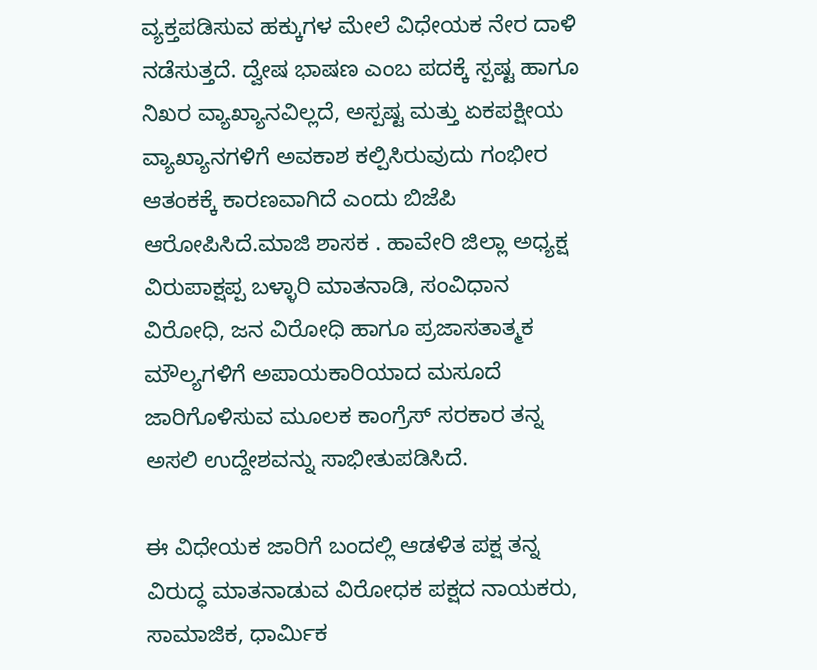ವ್ಯಕ್ತಪಡಿಸುವ ಹಕ್ಕುಗಳ ಮೇಲೆ ವಿಧೇಯಕ ನೇರ ದಾಳಿ ನಡೆಸುತ್ತದೆ. ದ್ವೇಷ ಭಾಷಣ ಎಂಬ ಪದಕ್ಕೆ ಸ್ಪಷ್ಟ ಹಾಗೂ ನಿಖರ ವ್ಯಾಖ್ಯಾನವಿಲ್ಲದೆ, ಅಸ್ಪಷ್ಟ ಮತ್ತು ಏಕಪಕ್ಷೀಯ ವ್ಯಾಖ್ಯಾನಗಳಿಗೆ ಅವಕಾಶ ಕಲ್ಪಿಸಿರುವುದು ಗಂಭೀರ ಆತಂಕಕ್ಕೆ ಕಾರಣವಾಗಿದೆ ಎಂದು ಬಿಜೆಪಿ ಆರೋಪಿಸಿದೆ.ಮಾಜಿ ಶಾಸಕ . ಹಾವೇರಿ ಜಿಲ್ಲಾ ಅಧ್ಯಕ್ಷ ವಿರುಪಾಕ್ಷಪ್ಪ ಬಳ್ಳಾರಿ ಮಾತನಾಡಿ, ಸಂವಿಧಾನ ವಿರೋಧಿ, ಜನ ವಿರೋಧಿ ಹಾಗೂ ಪ್ರಜಾಸತಾತ್ಮಕ ಮೌಲ್ಯಗಳಿಗೆ ಅಪಾಯಕಾರಿಯಾದ ಮಸೂದೆ ಜಾರಿಗೊಳಿಸುವ ಮೂಲಕ ಕಾಂಗ್ರೆಸ್ ಸರಕಾರ ತನ್ನ ಅಸಲಿ ಉದ್ದೇಶವನ್ನು ಸಾಭೀತುಪಡಿಸಿದೆ.

ಈ ವಿಧೇಯಕ ಜಾರಿಗೆ ಬಂದಲ್ಲಿ ಆಡಳಿತ ಪಕ್ಷ ತನ್ನ ವಿರುದ್ಧ ಮಾತನಾಡುವ ವಿರೋಧಕ ಪಕ್ಷದ ನಾಯಕರು, ಸಾಮಾಜಿಕ, ಧಾರ್ಮಿಕ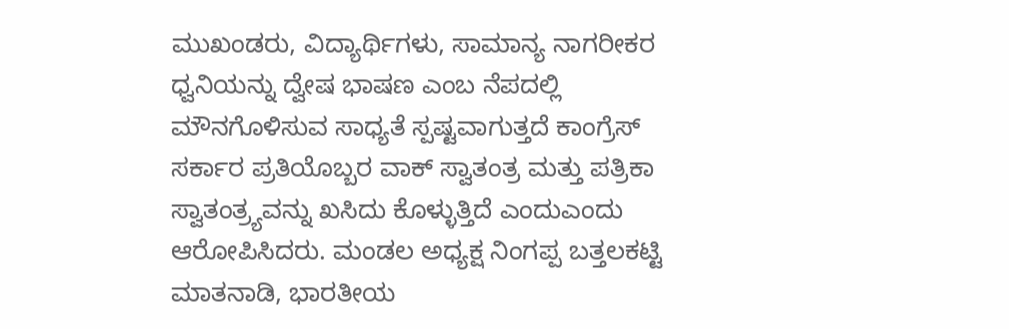ಮುಖಂಡರು, ವಿದ್ಯಾರ್ಥಿಗಳು, ಸಾಮಾನ್ಯ ನಾಗರೀಕರ ಧ್ವನಿಯನ್ನು ದ್ವೇಷ ಭಾಷಣ ಎಂಬ ನೆಪದಲ್ಲಿ ಮೌನಗೊಳಿಸುವ ಸಾಧ್ಯತೆ ಸ್ಪಷ್ಟವಾಗುತ್ತದೆ ಕಾಂಗ್ರೆಸ್ ಸರ್ಕಾರ ಪ್ರತಿಯೊಬ್ಬರ ವಾಕ್ ಸ್ವಾತಂತ್ರ ಮತ್ತು ಪತ್ರಿಕಾ ಸ್ವಾತಂತ್ರ್ಯವನ್ನು ಖಸಿದು ಕೊಳ್ಳುತ್ತಿದೆ ಎಂದುಎಂದು ಆರೋಪಿಸಿದರು. ಮಂಡಲ ಅಧ್ಯಕ್ಷ ನಿಂಗಪ್ಪ ಬತ್ತಲಕಟ್ಟಿ ಮಾತನಾಡಿ, ಭಾರತೀಯ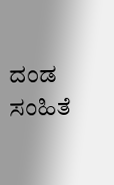ದಂಡ ಸಂಹಿತೆ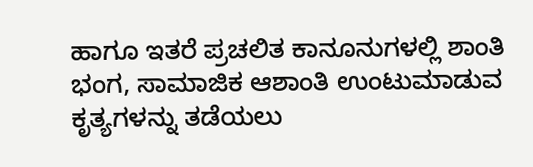ಹಾಗೂ ಇತರೆ ಪ್ರಚಲಿತ ಕಾನೂನುಗಳಲ್ಲಿ ಶಾಂತಿ ಭಂಗ, ಸಾಮಾಜಿಕ ಆಶಾಂತಿ ಉಂಟುಮಾಡುವ ಕೃತ್ಯಗಳನ್ನು ತಡೆಯಲು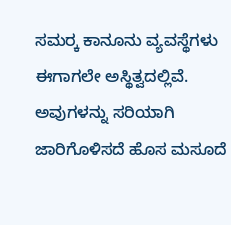ಸಮರ‍್ಕ ಕಾನೂನು ವ್ಯವಸ್ಥೆಗಳು ಈಗಾಗಲೇ ಅಸ್ಥಿತ್ವದಲ್ಲಿವೆ. ಅವುಗಳನ್ನು ಸರಿಯಾಗಿ ಜಾರಿಗೊಳಿಸದೆ ಹೊಸ ಮಸೂದೆ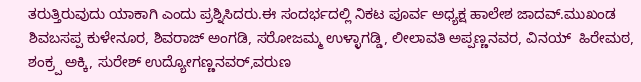ತರುತ್ತಿರುವುದು ಯಾಕಾಗಿ ಎಂದು ಪ್ರಶ್ನಿಸಿದರು.ಈ ಸಂದರ್ಭದಲ್ಲಿ ನಿಕಟ ಪೂರ್ವ ಅಧ್ಯಕ್ಷ ಹಾಲೇಶ ಜಾದವ್‌.ಮುಖಂಡ ಶಿವಬಸಪ್ಪ ಕುಳೇನೂರ, ಶಿವರಾಜ್ ಅಂಗಡಿ, ಸರೋಜಮ್ಮ ಉಳ್ಳಾಗಡ್ಡಿ, ಲೀಲಾವತಿ ಅಪ್ಪಣ್ಣನವರ, ವಿನಯ್  ಹಿರೇಮಠ, ಶಂಕ್ರ‍್ಪ ಅಕ್ಕಿ, ಸುರೇಶ್ ಉದ್ಯೋಗಣ್ಣನವರ್,ವರುಣ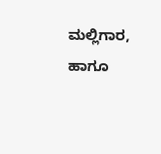ಮಲ್ಲಿಗಾರ, ಹಾಗೂ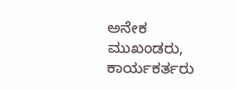ಅನೇಕ ಮುಖಂಡರು, ಕಾರ್ಯಕರ್ತರು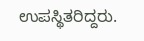ಉಪಸ್ಥಿತರಿದ್ದರು.